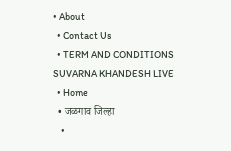• About
  • Contact Us
  • TERM AND CONDITIONS
SUVARNA KHANDESH LIVE
  • Home
  • जळगाव जिल्हा
    •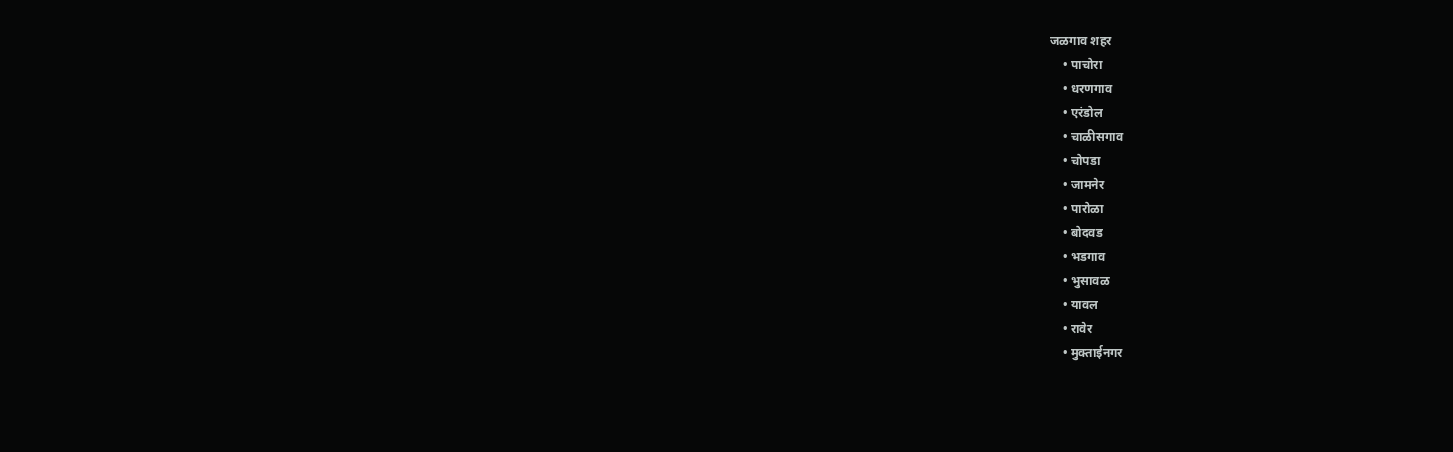जळगाव शहर
    • पाचोरा
    • धरणगाव
    • एरंडोल
    • चाळीसगाव
    • चोपडा
    • जामनेर
    • पारोळा
    • बोदवड
    • भडगाव
    • भुसावळ
    • यावल
    • रावेर
    • मुक्ताईनगर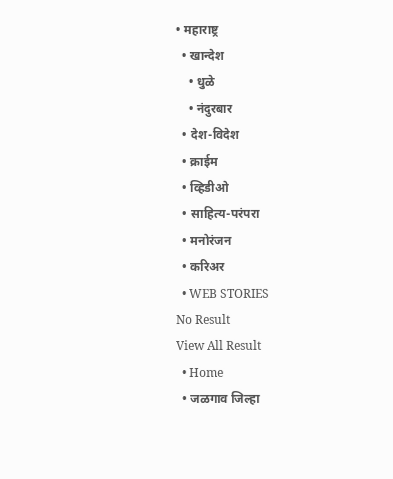• महाराष्ट्र
  • खान्देश
    • धुळे
    • नंदुरबार
  • देश-विदेश
  • क्राईम
  • व्हिडीओ
  • साहित्य-परंपरा
  • मनोरंजन
  • करिअर
  • WEB STORIES
No Result
View All Result
  • Home
  • जळगाव जिल्हा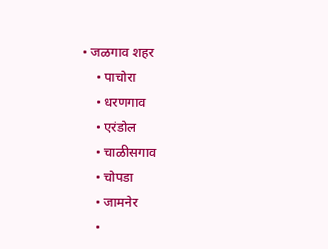• जळगाव शहर
    • पाचोरा
    • धरणगाव
    • एरंडोल
    • चाळीसगाव
    • चोपडा
    • जामनेर
    •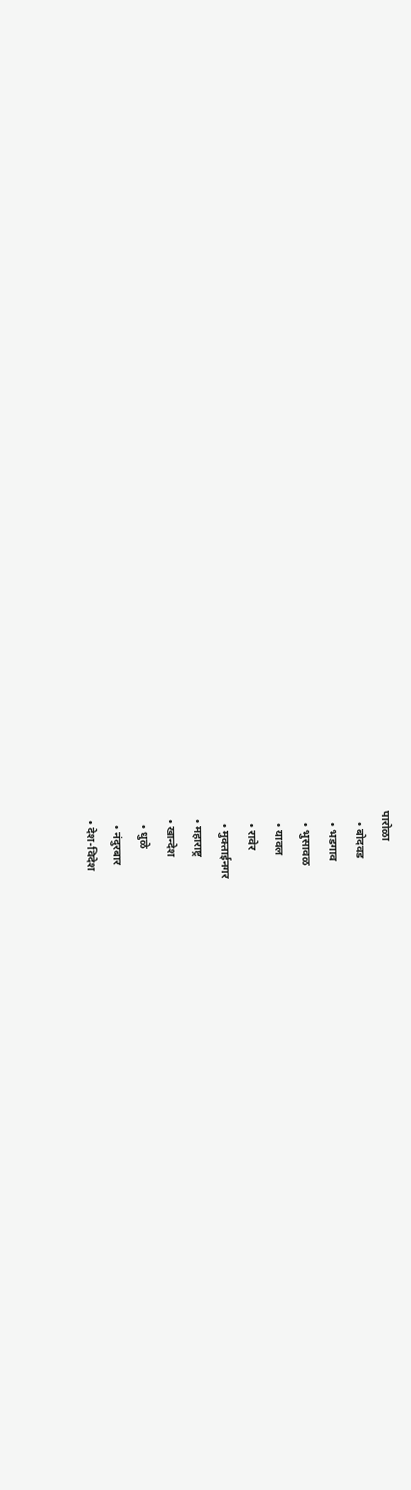पारोळा
    • बोदवड
    • भडगाव
    • भुसावळ
    • यावल
    • रावेर
    • मुक्ताईनगर
  • महाराष्ट्र
  • खान्देश
    • धुळे
    • नंदुरबार
  • देश-विदेश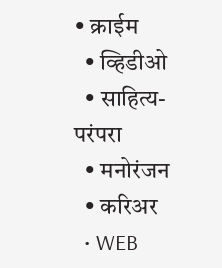• क्राईम
  • व्हिडीओ
  • साहित्य-परंपरा
  • मनोरंजन
  • करिअर
  • WEB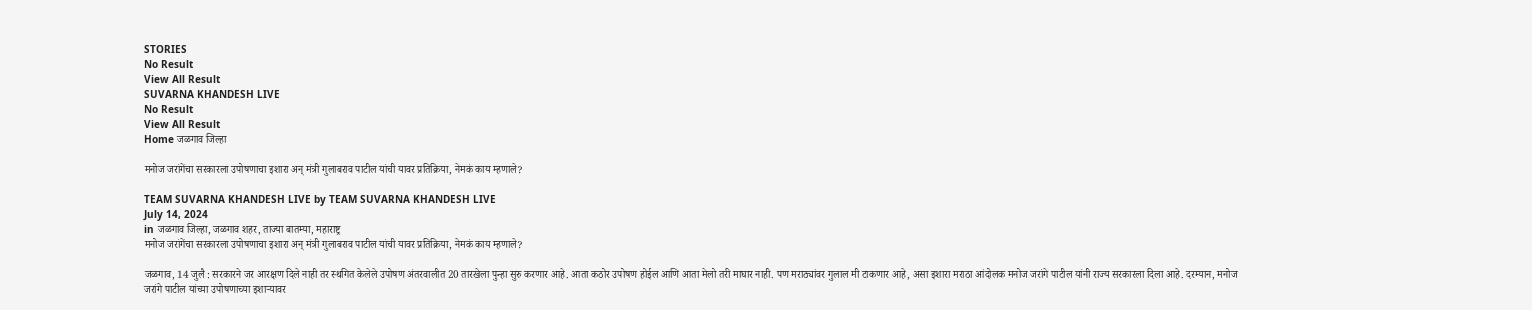STORIES
No Result
View All Result
SUVARNA KHANDESH LIVE
No Result
View All Result
Home जळगाव जिल्हा

मनोज जरांगेंचा सरकारला उपोषणाचा इशारा अन् मंत्री गुलाबराव पाटील यांची यावर प्रतिक्रिया, नेमकं काय म्हणाले?

TEAM SUVARNA KHANDESH LIVE by TEAM SUVARNA KHANDESH LIVE
July 14, 2024
in जळगाव जिल्हा, जळगाव शहर, ताज्या बातम्या, महाराष्ट्र
मनोज जरांगेंचा सरकारला उपोषणाचा इशारा अन् मंत्री गुलाबराव पाटील यांची यावर प्रतिक्रिया, नेमकं काय म्हणाले?

जळगाव, 14 जुलै : सरकारने जर आरक्षण दिले नाही तर स्थगित केलेले उपोषण अंतरवालीत 20 तारखेला पुन्हा सुरु करणार आहे. आता कठोर उपोषण होईल आणि आता मेलो तरी माघार नाही. पण मराठ्यांवर गुलाल मी टाकणार आहे, असा इशारा मराठा आंदोलक मनोज जरांगे पाटील यांनी राज्य सरकारला दिला आहे. दरम्यान, मनोज जरांगे पाटील यांच्या उपोषणाच्या इशाऱ्यावर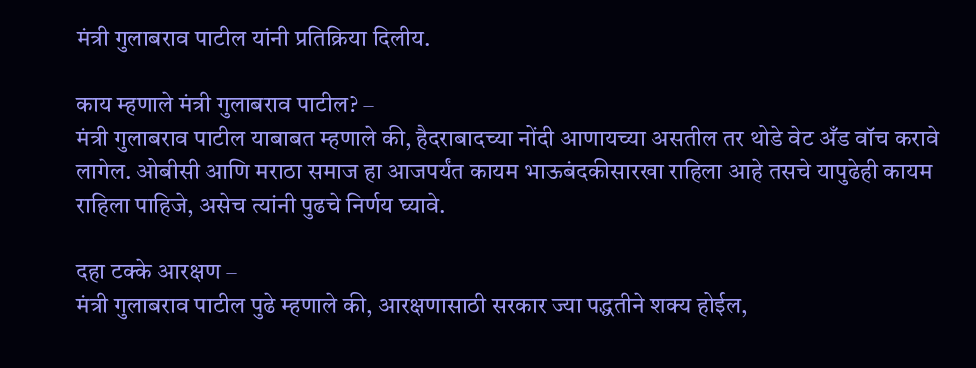मंत्री गुलाबराव पाटील यांनी प्रतिक्रिया दिलीय.

काय म्हणाले मंत्री गुलाबराव पाटील? –
मंत्री गुलाबराव पाटील याबाबत म्हणाले की, हैदराबादच्या नोंदी आणायच्या असतील तर थोडे वेट अँड वॉच करावे लागेल. ओबीसी आणि मराठा समाज हा आजपर्यंत कायम भाऊबंदकीसारखा राहिला आहे तसचे यापुढेही कायम राहिला पाहिजे, असेच त्यांनी पुढचे निर्णय घ्यावे.

दहा टक्के आरक्षण –
मंत्री गुलाबराव पाटील पुढे म्हणाले की, आरक्षणासाठी सरकार ज्या पद्धतीने शक्य होईल,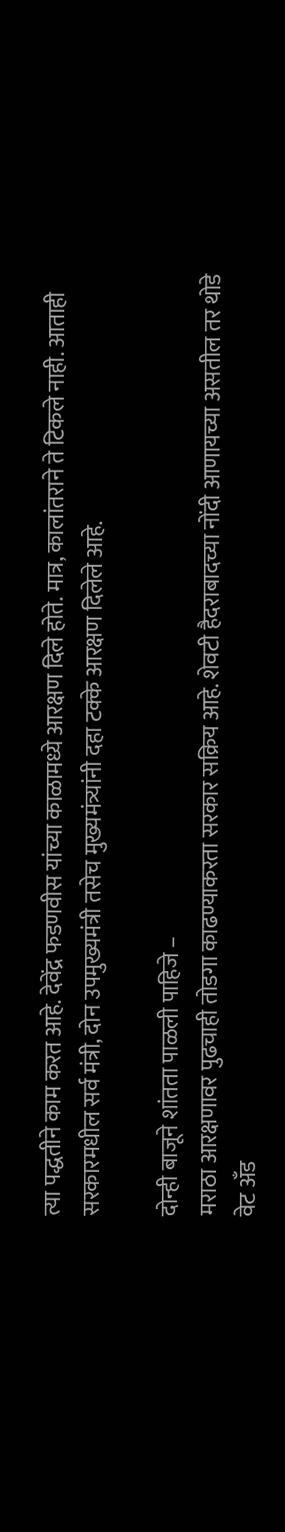त्या पद्धतीने काम करत आहे. देवेंद्र फडणवीस यांच्या काळामध्ये आरक्षण दिले होते. मात्र, कालांतराने ते टिकले नाही. आताही सरकारमधील सर्व मंत्री, दोन उपमुख्यमंत्री तसेच मुख्यमंत्र्यांनी दहा टक्के आरक्षण दिलेले आहे.

दोन्ही बाजूने शांतता पाळली पाहिजे –
मराठा आरक्षणावर पुढचाही तोडगा काढण्याकरता सरकार सक्रिय आहे. शेवटी हैदराबादच्या नोंदी आणायच्या असतील तर थोडे वेट अँड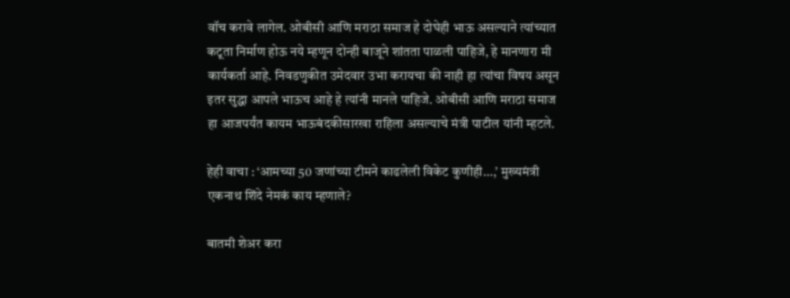वॉच करावे लागेल. ओबीसी आणि मराठा समाज हे दोघेही भाऊ असल्याने त्यांच्यात कटूता निर्माण होऊ नये म्हणून दोन्ही बाजूने शांतता पाळली पाहिजे, हे मानणारा मी कार्यकर्ता आहे. निवडणुकीत उमेदवार उभा करायचा की नाही हा त्यांचा विषय असून इतर सुद्धा आपले भाऊच आहे हे त्यांनी मानले पाहिजे. ओबीसी आणि मराठा समाज हा आजपर्यंत कायम भाऊबंदकीसारखा राहिला असल्याचे मंत्री पाटील यांनी म्हटले.

हेही वाचा : ‘आमच्या 50 जणांच्या टीमने काढलेली विकेट कुणीही…,’ मुख्यमंत्री एकनाथ शिंदे नेमकं काय म्हणाले?

बातमी शेअर करा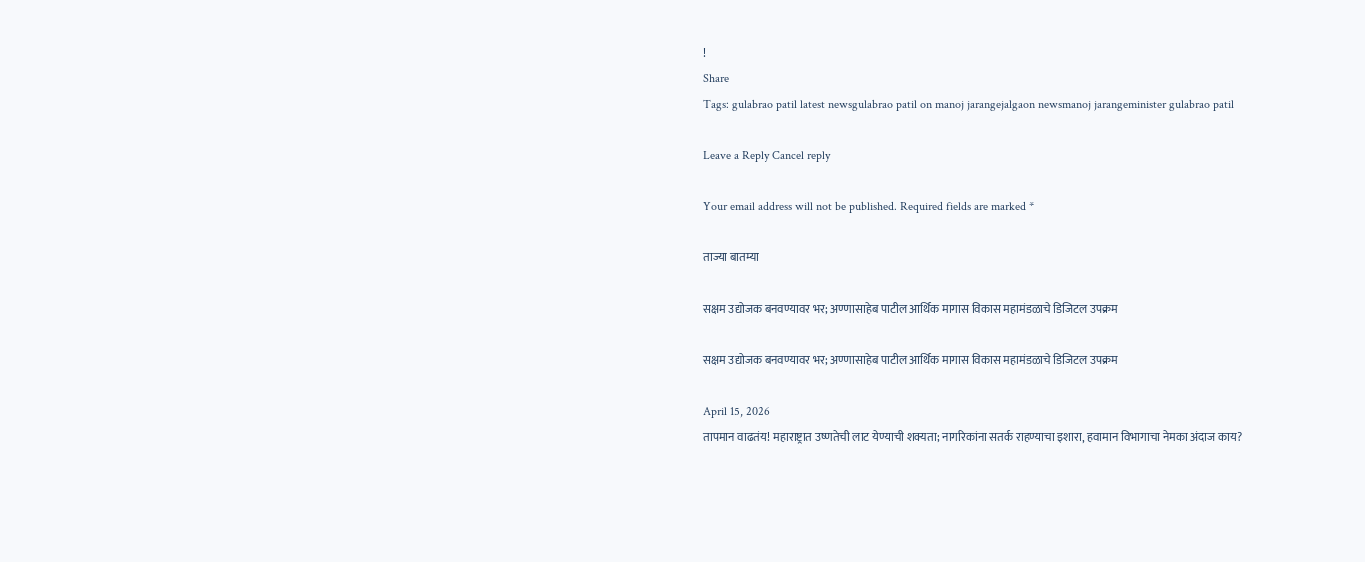!
Share
Tags: gulabrao patil latest newsgulabrao patil on manoj jarangejalgaon newsmanoj jarangeminister gulabrao patil

Leave a Reply Cancel reply

Your email address will not be published. Required fields are marked *

ताज्या बातम्या

सक्षम उद्योजक बनवण्यावर भर; अण्णासाहेब पाटील आर्थिक मागास विकास महामंडळाचे डिजिटल उपक्रम

सक्षम उद्योजक बनवण्यावर भर; अण्णासाहेब पाटील आर्थिक मागास विकास महामंडळाचे डिजिटल उपक्रम

April 15, 2026
तापमान वाढतंय! महाराष्ट्रात उष्णतेची लाट येण्याची शक्यता; नागरिकांना सतर्क राहण्याचा इशारा, हवामान विभागाचा नेमका अंदाज काय?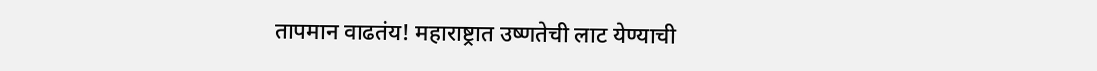तापमान वाढतंय! महाराष्ट्रात उष्णतेची लाट येण्याची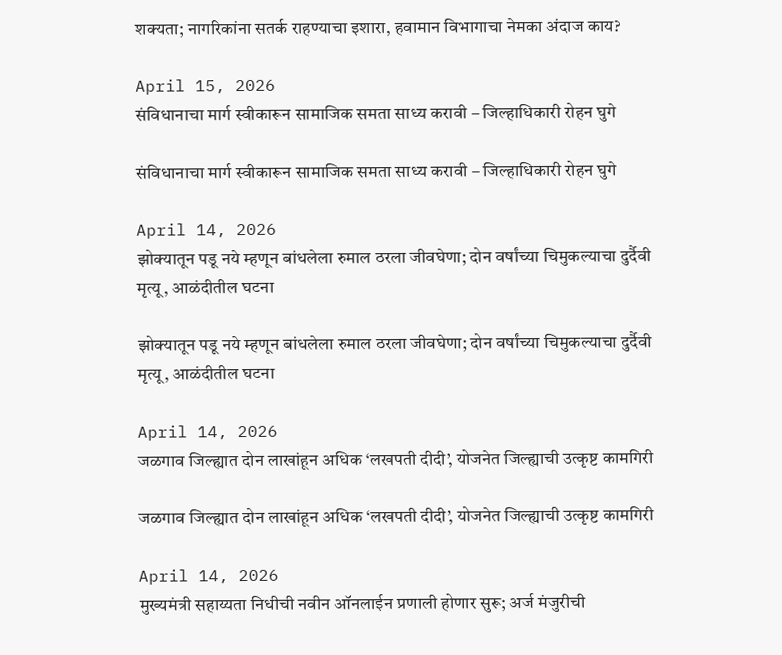शक्यता; नागरिकांना सतर्क राहण्याचा इशारा, हवामान विभागाचा नेमका अंदाज काय?

April 15, 2026
संविधानाचा मार्ग स्वीकारून सामाजिक समता साध्य करावी – जिल्हाधिकारी रोहन घुगे

संविधानाचा मार्ग स्वीकारून सामाजिक समता साध्य करावी – जिल्हाधिकारी रोहन घुगे

April 14, 2026
झोक्यातून पडू नये म्हणून बांधलेला रुमाल ठरला जीवघेणा; दोन वर्षांच्या चिमुकल्याचा दुर्दैवी मृत्यू, आळंदीतील घटना

झोक्यातून पडू नये म्हणून बांधलेला रुमाल ठरला जीवघेणा; दोन वर्षांच्या चिमुकल्याचा दुर्दैवी मृत्यू, आळंदीतील घटना

April 14, 2026
जळगाव जिल्ह्यात दोन लाखांहून अधिक ‘लखपती दीदी’, योजनेत जिल्ह्याची उत्कृष्ट कामगिरी

जळगाव जिल्ह्यात दोन लाखांहून अधिक ‘लखपती दीदी’, योजनेत जिल्ह्याची उत्कृष्ट कामगिरी

April 14, 2026
मुख्यमंत्री सहाय्यता निधीची नवीन ऑनलाईन प्रणाली होणार सुरू; अर्ज मंजुरीची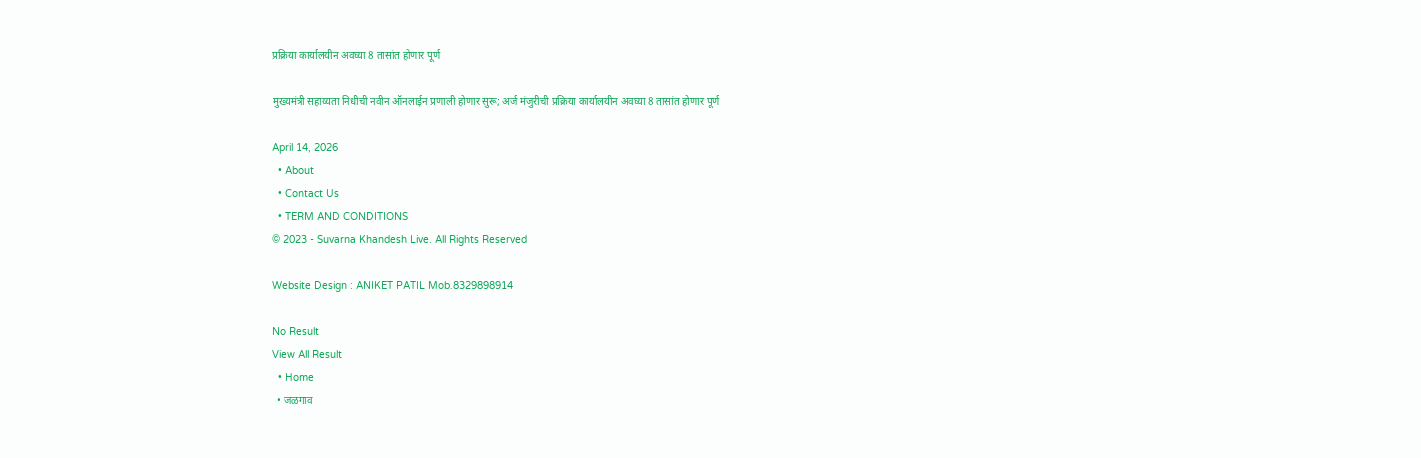प्रक्रिया कार्यालयीन अवघ्या 8 तासांत होणार पूर्ण

मुख्यमंत्री सहाय्यता निधीची नवीन ऑनलाईन प्रणाली होणार सुरू; अर्ज मंजुरीची प्रक्रिया कार्यालयीन अवघ्या 8 तासांत होणार पूर्ण

April 14, 2026
  • About
  • Contact Us
  • TERM AND CONDITIONS
© 2023 - Suvarna Khandesh Live. All Rights Reserved

Website Design : ANIKET PATIL Mob.8329898914

No Result
View All Result
  • Home
  • जळगाव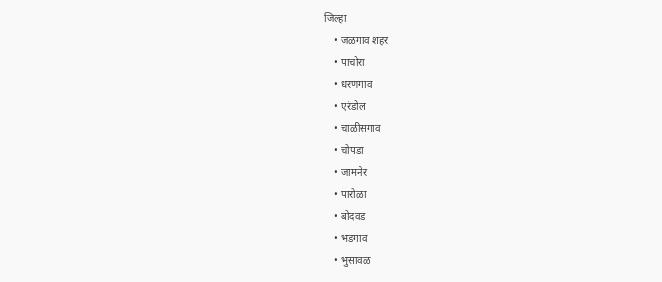जिल्हा
    • जळगाव शहर
    • पाचोरा
    • धरणगाव
    • एरंडोल
    • चाळीसगाव
    • चोपडा
    • जामनेर
    • पारोळा
    • बोदवड
    • भडगाव
    • भुसावळ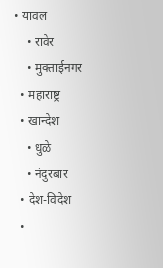• यावल
    • रावेर
    • मुक्ताईनगर
  • महाराष्ट्र
  • खान्देश
    • धुळे
    • नंदुरबार
  • देश-विदेश
  •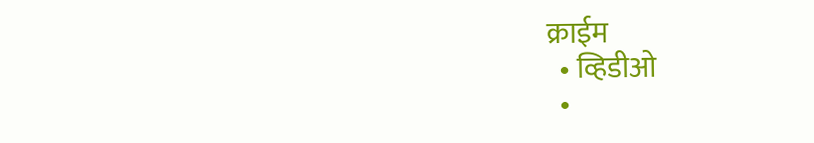क्राईम
  • व्हिडीओ
  •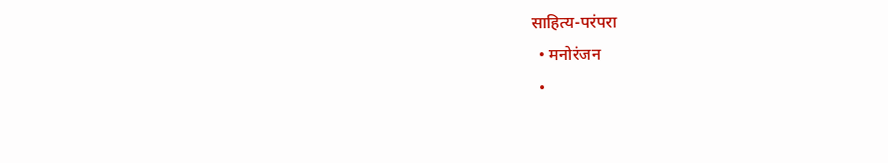साहित्य-परंपरा
  • मनोरंजन
  •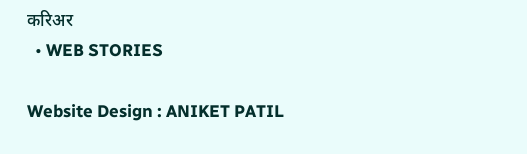करिअर
  • WEB STORIES

Website Design : ANIKET PATIL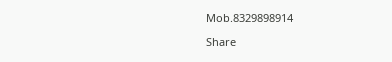Mob.8329898914

Share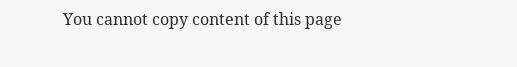You cannot copy content of this page